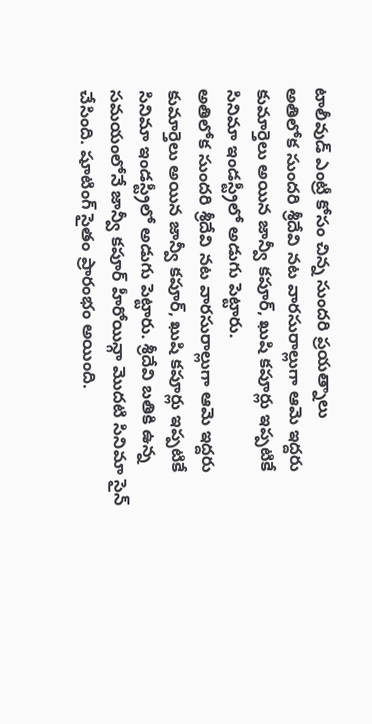టాలీవుడ్ ఎంట్రీ కోసం చిన్న సుందరి ప్రయత్నాలు
అతిలోక సుందరి శ్రీదేవి నట వారసురాల్లుగా ఆమె ఇద్దరు కుమార్తెలు అయిన జాన్వీ కపూర్, ఖుషి కపూర్లు ఇప్పటికే సినిమా ఇండస్ట్రీలో అడుగు పెట్టారు.
అతిలోక సుందరి శ్రీదేవి నట వారసురాల్లుగా ఆమె ఇద్దరు కుమార్తెలు అయిన జాన్వీ కపూర్, ఖుషి కపూర్లు ఇప్పటికే సినిమా ఇండస్ట్రీలో అడుగు పెట్టారు. శ్రీదేవి బతికి ఉన్న సమయంలోనే జాన్వీ కపూర్ హీరోయిన్గా మొదటి సినిమా సైన్ చేసింది. షూటింగ్ సైతం ప్రారంభం అయింది.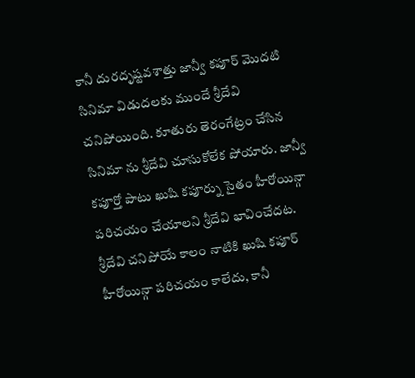కానీ దురదృష్టవశాత్తు జాన్వీ కపూర్ మొదటి సినిమా విడుదలకు ముందే శ్రీదేవి చనిపోయింది. కూతురు తెరంగేట్రం చేసిన సినిమా ను శ్రీదేవి చూసుకోలేక పోయారు. జాన్వీ కపూర్తో పాటు ఖుషి కపూర్ను సైతం హీరోయిన్గా పరిచయం చేయాలని శ్రీదేవి భావించేదట. శ్రీదేవి చనిపోయే కాలం నాటికి ఖుషి కపూర్ హీరోయిన్గా పరిచయం కాలేదు, కానీ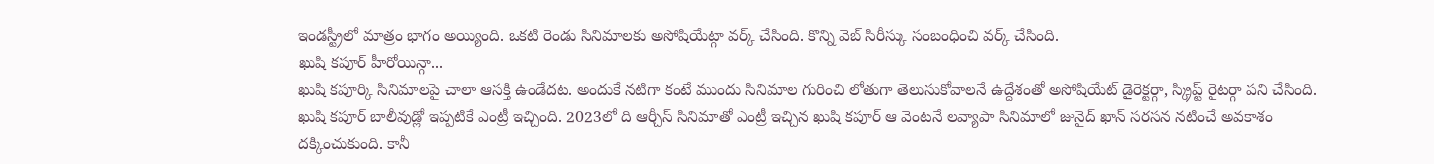ఇండస్ట్రీలో మాత్రం భాగం అయ్యింది. ఒకటి రెండు సినిమాలకు అసోషియేట్గా వర్క్ చేసింది. కొన్ని వెబ్ సిరీస్కు సంబంధించి వర్క్ చేసింది.
ఖుషి కపూర్ హీరోయిన్గా...
ఖుషి కపూర్కి సినిమాలపై చాలా ఆసక్తి ఉండేదట. అందుకే నటిగా కంటే ముందు సినిమాల గురించి లోతుగా తెలుసుకోవాలనే ఉద్దేశంతో అసోషియేట్ డైరెక్టర్గా, స్క్రిప్ట్ రైటర్గా పని చేసింది. ఖుషి కపూర్ బాలీవుడ్లో ఇప్పటికే ఎంట్రీ ఇచ్చింది. 2023లో ది ఆర్చీస్ సినిమాతో ఎంట్రీ ఇచ్చిన ఖుషి కపూర్ ఆ వెంటనే లవ్యాపా సినిమాలో జునైద్ ఖాన్ సరసన నటించే అవకాశం దక్కించుకుంది. కానీ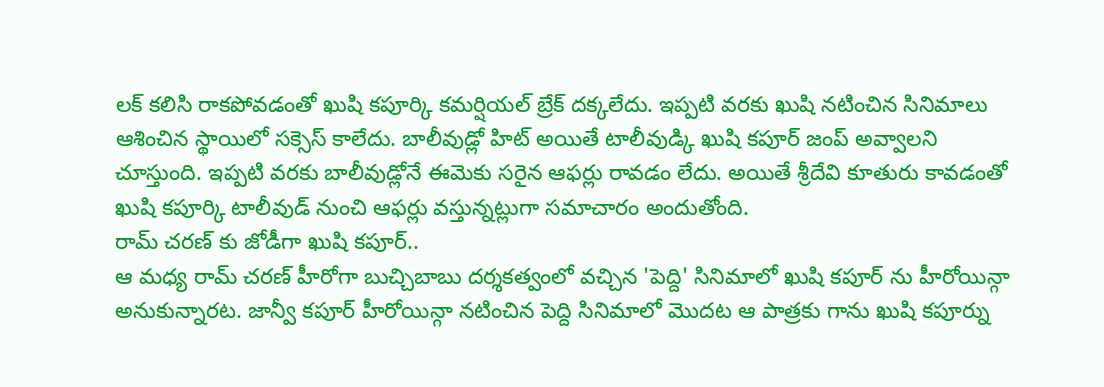లక్ కలిసి రాకపోవడంతో ఖుషి కపూర్కి కమర్షియల్ బ్రేక్ దక్కలేదు. ఇప్పటి వరకు ఖుషి నటించిన సినిమాలు ఆశించిన స్థాయిలో సక్సెస్ కాలేదు. బాలీవుడ్లో హిట్ అయితే టాలీవుడ్కి ఖుషి కపూర్ జంప్ అవ్వాలని చూస్తుంది. ఇప్పటి వరకు బాలీవుడ్లోనే ఈమెకు సరైన ఆఫర్లు రావడం లేదు. అయితే శ్రీదేవి కూతురు కావడంతో ఖుషి కపూర్కి టాలీవుడ్ నుంచి ఆఫర్లు వస్తున్నట్లుగా సమాచారం అందుతోంది.
రామ్ చరణ్ కు జోడీగా ఖుషి కపూర్..
ఆ మధ్య రామ్ చరణ్ హీరోగా బుచ్చిబాబు దర్శకత్వంలో వచ్చిన 'పెద్ది' సినిమాలో ఖుషి కపూర్ ను హీరోయిన్గా అనుకున్నారట. జాన్వీ కపూర్ హీరోయిన్గా నటించిన పెద్ది సినిమాలో మొదట ఆ పాత్రకు గాను ఖుషి కపూర్ను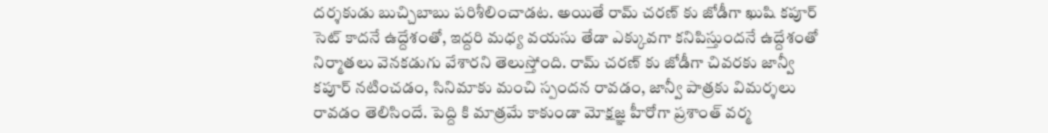దర్శకుడు బుచ్చిబాబు పరిశీలించాడట. అయితే రామ్ చరణ్ కు జోడీగా ఖుషి కపూర్ సెట్ కాదనే ఉద్దేశంతో, ఇద్దరి మధ్య వయసు తేడా ఎక్కువగా కనిపిస్తుందనే ఉద్దేశంతో నిర్మాతలు వెనకడుగు వేశారని తెలుస్తోంది. రామ్ చరణ్ కు జోడీగా చివరకు జాన్వీ కపూర్ నటించడం, సినిమాకు మంచి స్పందన రావడం, జాన్వీ పాత్రకు విమర్శలు రావడం తెలిసిందే. పెద్ది కి మాత్రమే కాకుండా మోక్షజ్ఞ హీరోగా ప్రశాంత్ వర్మ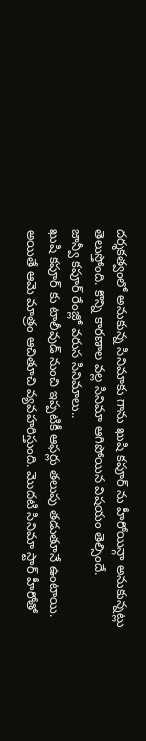దర్శకత్వంలో అనుకున్న సినిమాకు గాను ఖుషి కపూర్ ను హీరోయిన్గా అనుకున్నట్లు తెలుస్తోంది. కొన్ని కారణాల వల్ల సినిమా ఆగిపోయిన విషయం తెల్సిందే.
జాన్వీ కపూర్ రేంజ్లో వరుస సినిమాలు..
ఖుషి కపూర్ కు టాలీవుడ్ నుంచి ఇప్పటికీ ఆఫర్లు తలుపు తడుతూనే ఉంటాయి. అయితే ఆమె మాత్రం ఆచితూచి వ్యవహరిస్తుంది. మొదటి సినిమా స్టార్ హీరోతో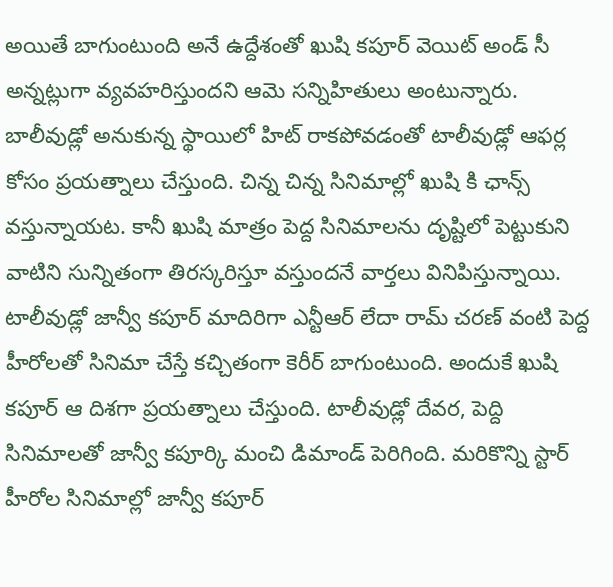అయితే బాగుంటుంది అనే ఉద్దేశంతో ఖుషి కపూర్ వెయిట్ అండ్ సీ అన్నట్లుగా వ్యవహరిస్తుందని ఆమె సన్నిహితులు అంటున్నారు. బాలీవుడ్లో అనుకున్న స్థాయిలో హిట్ రాకపోవడంతో టాలీవుడ్లో ఆఫర్ల కోసం ప్రయత్నాలు చేస్తుంది. చిన్న చిన్న సినిమాల్లో ఖుషి కి ఛాన్స్ వస్తున్నాయట. కానీ ఖుషి మాత్రం పెద్ద సినిమాలను దృష్టిలో పెట్టుకుని వాటిని సున్నితంగా తిరస్కరిస్తూ వస్తుందనే వార్తలు వినిపిస్తున్నాయి. టాలీవుడ్లో జాన్వీ కపూర్ మాదిరిగా ఎన్టీఆర్ లేదా రామ్ చరణ్ వంటి పెద్ద హీరోలతో సినిమా చేస్తే కచ్చితంగా కెరీర్ బాగుంటుంది. అందుకే ఖుషి కపూర్ ఆ దిశగా ప్రయత్నాలు చేస్తుంది. టాలీవుడ్లో దేవర, పెద్ది సినిమాలతో జాన్వీ కపూర్కి మంచి డిమాండ్ పెరిగింది. మరికొన్ని స్టార్ హీరోల సినిమాల్లో జాన్వీ కపూర్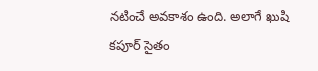నటించే అవకాశం ఉంది. అలాగే ఖుషి కపూర్ సైతం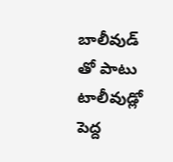బాలీవుడ్ తో పాటు టాలీవుడ్లో పెద్ద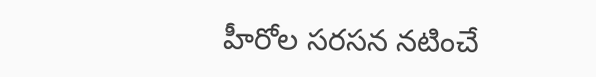హీరోల సరసన నటించే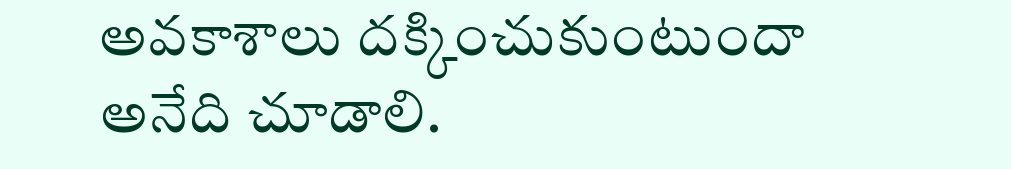అవకాశాలు దక్కించుకుంటుందా అనేది చూడాలి.